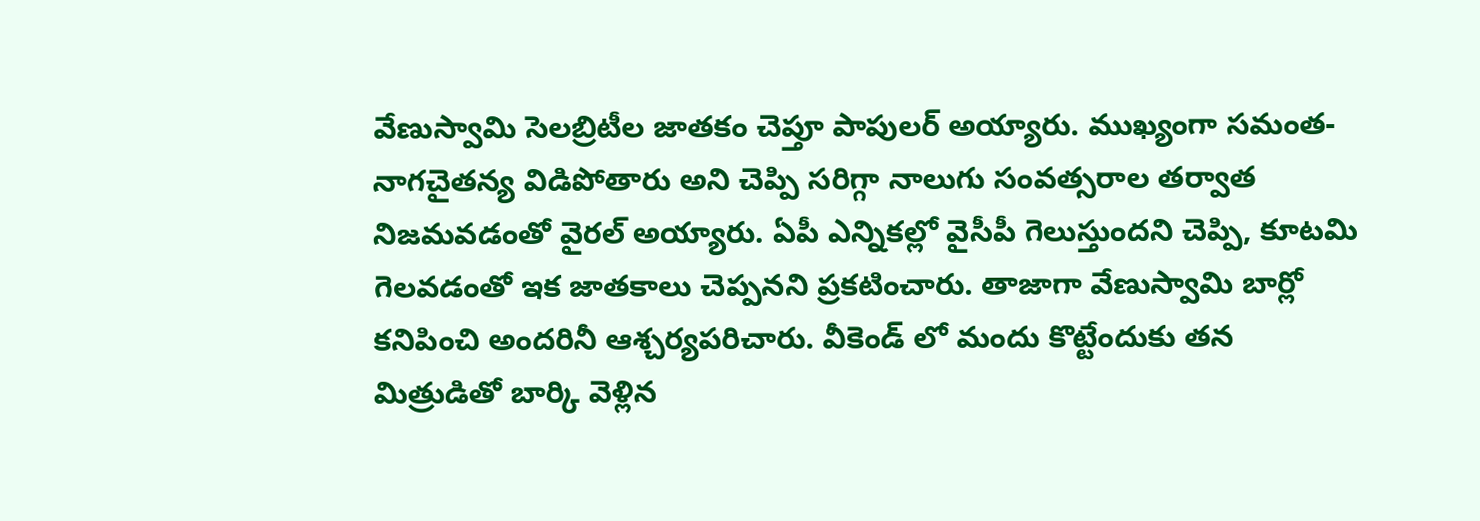వేణుస్వామి సెలబ్రిటీల జాతకం చెప్తూ పాపులర్ అయ్యారు. ముఖ్యంగా సమంత-నాగచైతన్య విడిపోతారు అని చెప్పి సరిగ్గా నాలుగు సంవత్సరాల తర్వాత నిజమవడంతో వైరల్ అయ్యారు. ఏపీ ఎన్నికల్లో వైసీపీ గెలుస్తుందని చెప్పి, కూటమి గెలవడంతో ఇక జాతకాలు చెప్పనని ప్రకటించారు. తాజాగా వేణుస్వామి బార్లో కనిపించి అందరినీ ఆశ్చర్యపరిచారు. వీకెండ్ లో మందు కొట్టేందుకు తన మిత్రుడితో బార్కి వెళ్లిన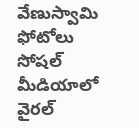వేణుస్వామి ఫోటోలు సోషల్ మీడియాలో వైరల్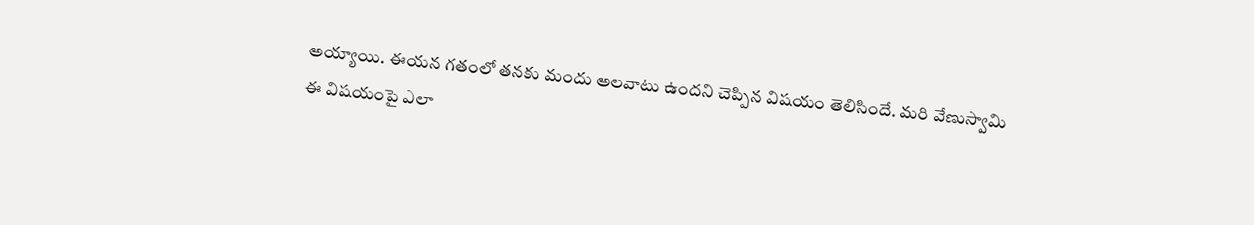అయ్యాయి. ఈయన గతంలో తనకు మందు అలవాటు ఉందని చెప్పిన విషయం తెలిసిందే. మరి వేణుస్వామి ఈ విషయంపై ఎలా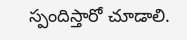స్పందిస్తారో చూడాలి.